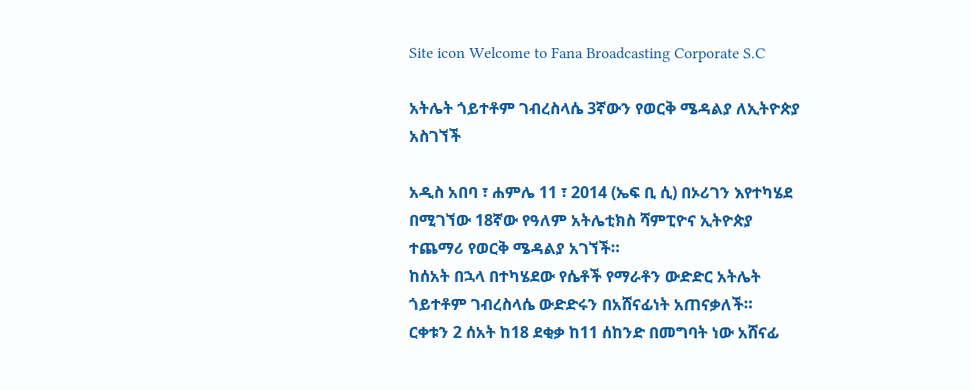Site icon Welcome to Fana Broadcasting Corporate S.C

አትሌት ጎይተቶም ገብረስላሴ 3ኛውን የወርቅ ሜዳልያ ለኢትዮጵያ አስገኘች

አዲስ አበባ ፣ ሐምሌ 11 ፣ 2014 (ኤፍ ቢ ሲ) በኦሪገን እየተካሄደ በሚገኘው 18ኛው የዓለም አትሌቲክስ ሻምፒዮና ኢትዮጵያ ተጨማሪ የወርቅ ሜዳልያ አገኘች።
ከሰአት በኋላ በተካሄደው የሴቶች የማራቶን ውድድር አትሌት ጎይተቶም ገብረስላሴ ውድድሩን በአሸናፊነት አጠናቃለች።
ርቀቱን 2 ሰአት ከ18 ደቂቃ ከ11 ሰከንድ በመግባት ነው አሸናፊ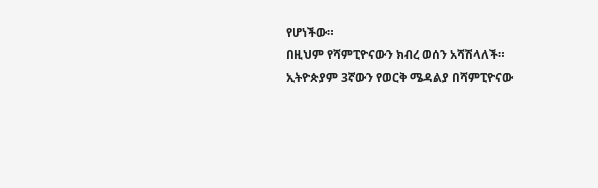የሆነችው።
በዚህም የሻምፒዮናውን ክብረ ወሰን አሻሽላለች።
ኢትዮጵያም 3ኛውን የወርቅ ሜዳልያ በሻምፒዮናው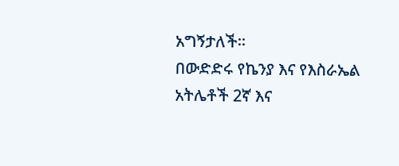አግኝታለች።
በውድድሩ የኬንያ እና የእስራኤል አትሌቶች 2ኛ እና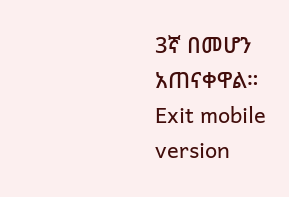3ኛ በመሆን አጠናቀዋል።
Exit mobile version